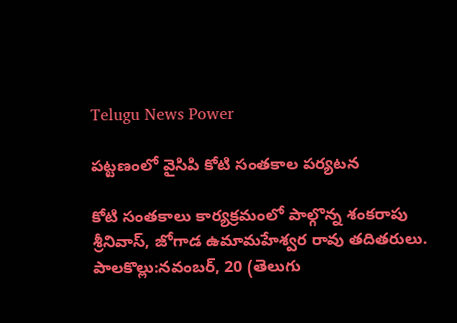Telugu News Power

పట్టణంలో వైసిపి కోటి సంతకాల పర్యటన

కోటి సంతకాలు కార్యక్రమంలో పాల్గొన్న శంకరాపు శ్రీనివాస్, జోగాడ ఉమామహేశ్వర రావు తదితరులు.
పాలకొల్లు:నవంబర్, 20 (తెలుగు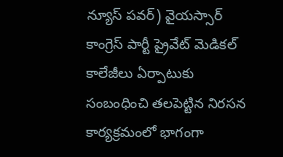న్యూస్ పవర్) వైయస్సార్ కాంగ్రెస్ పార్టీ ప్రైవేట్ మెడికల్ కాలేజీలు ఏర్పాటుకు సంబంధించి తలపెట్టిన నిరసన కార్యక్రమంలో భాగంగా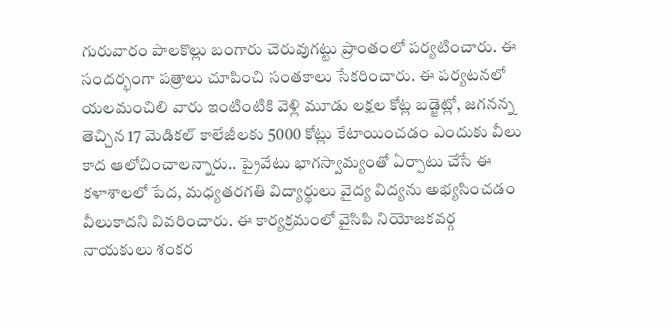గురువారం పాలకొల్లు బంగారు చెరువుగట్టు ప్రాంతంలో పర్యటించారు. ఈ సందర్భంగా పత్రాలు చూపించి సంతకాలు సేకరించారు. ఈ పర్యటనలో యలమంచిలి వారు ఇంటింటికి వెళ్లి మూడు లక్షల కోట్ల బడ్జెట్లో, జగనన్న తెచ్చిన 17 మెడికల్ కాలేజీలకు 5000 కోట్లు కేటాయించడం ఎందుకు వీలు కాద ఆలోచించాలన్నారు.. ప్రైవేటు భాగస్వామ్యంతో ఏర్పాటు చేసే ఈ కళాశాలలో పేద, మధ్యతరగతి విద్యార్థులు వైద్య విద్యను అభ్యసించడం వీలుకాదని వివరించారు. ఈ కార్యక్రమంలో వైసిపి నియోజకవర్గ నాయకులు శంకర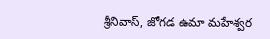శ్రీనివాస్, జోగడ ఉమా మహేశ్వర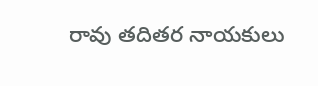రావు తదితర నాయకులు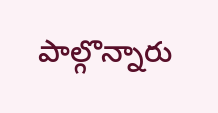పాల్గొన్నారు